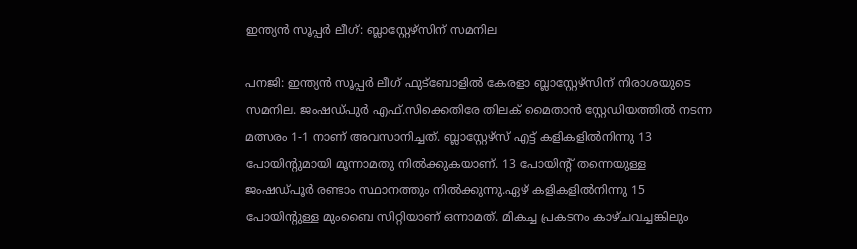ഇന്ത്യന്‍ സൂപ്പര്‍ ലീഗ്: ബ്ലാസ്റ്റേഴ്‌സിന് സമനില

പനജി: ഇന്ത്യന്‍ സൂപ്പര്‍ ലീഗ് ഫുട്‌ബോളില്‍ കേരളാ ബ്ലാസ്റ്റേഴ്‌സിന് നിരാശയുടെ സമനില. ജംഷഡ്പുര്‍ എഫ്.സിക്കെതിരേ തിലക് മൈതാന്‍ സ്റ്റേഡിയത്തില്‍ നടന്ന മത്സരം 1-1 നാണ് അവസാനിച്ചത്. ബ്ലാസ്റ്റേഴ്‌സ് എട്ട് കളികളില്‍നിന്നു 13 പോയിന്റുമായി മൂന്നാമതു നില്‍ക്കുകയാണ്. 13 പോയിന്റ് തന്നെയുള്ള ജംഷഡ്പൂര്‍ രണ്ടാം സ്ഥാനത്തും നില്‍ക്കുന്നു.ഏഴ് കളികളില്‍നിന്നു 15 പോയിന്റുള്ള മുംബൈ സിറ്റിയാണ് ഒന്നാമത്. മികച്ച പ്രകടനം കാഴ്ചവച്ചങ്കിലും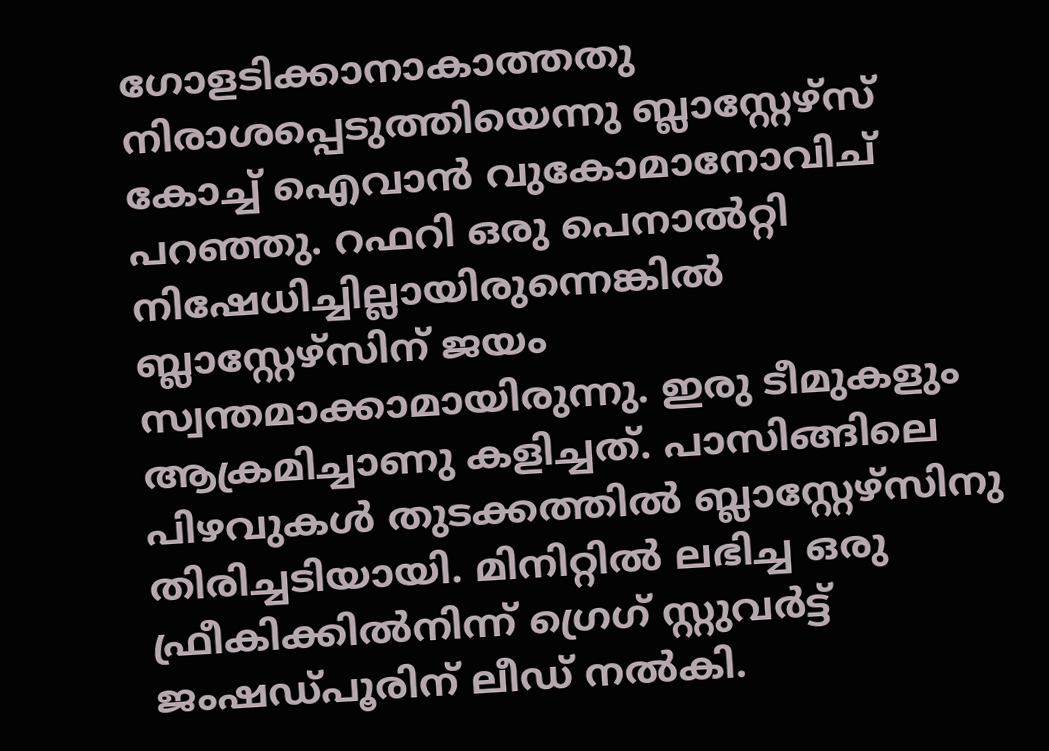ഗോളടിക്കാനാകാത്തതു നിരാശപ്പെടുത്തിയെന്നു ബ്ലാസ്റ്റേഴ്‌സ് കോച്ച് ഐവാന്‍ വുകോമാനോവിച് പറഞ്ഞു. റഫറി ഒരു പെനാല്‍റ്റി നിഷേധിച്ചില്ലായിരുന്നെങ്കില്‍ ബ്ലാസ്റ്റേഴ്‌സിന് ജയം സ്വന്തമാക്കാമായിരുന്നു. ഇരു ടീമുകളും ആക്രമിച്ചാണു കളിച്ചത്. പാസിങ്ങിലെ പിഴവുകള്‍ തുടക്കത്തില്‍ ബ്ലാസ്റ്റേഴ്‌സിനു തിരിച്ചടിയായി. മിനിറ്റില്‍ ലഭിച്ച ഒരു ഫ്രീകിക്കില്‍നിന്ന് ഗ്രെഗ് സ്റ്റുവര്‍ട്ട് ജംഷഡ്പൂരിന് ലീഡ് നല്‍കി.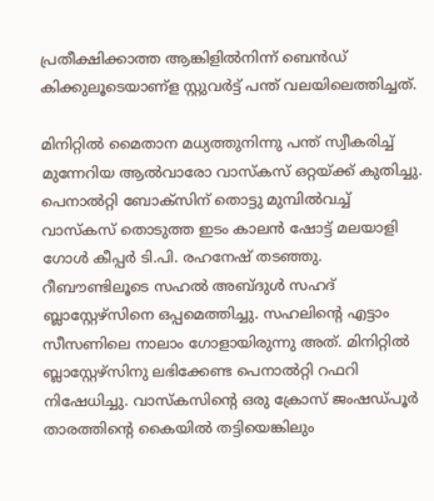പ്രതീക്ഷിക്കാത്ത ആങ്കിളില്‍നിന്ന് ബെന്‍ഡ് കിക്കുലൂടെയാണ്‌ള സ്റ്റുവര്‍ട്ട് പന്ത് വലയിലെത്തിച്ചത്.

മിനിറ്റില്‍ മൈതാന മധ്യത്തുനിന്നു പന്ത് സ്വീകരിച്ച് മുന്നേറിയ ആല്‍വാരോ വാസ്‌കസ് ഒറ്റയ്ക്ക് കുതിച്ചു. പെനാല്‍റ്റി ബോക്സിന് തൊട്ടു മുമ്പില്‍വച്ച് വാസ്‌കസ് തൊടുത്ത ഇടം കാലന്‍ ഷോട്ട് മലയാളി ഗോള്‍ കീപ്പര്‍ ടി.പി. രഹനേഷ് തടഞ്ഞു. റീബൗണ്ടിലൂടെ സഹല്‍ അബ്ദുള്‍ സഹദ് ബ്ലാസ്റ്റേഴ്‌സിനെ ഒപ്പമെത്തിച്ചു. സഹലിന്റെ എട്ടാം സീസണിലെ നാലാം ഗോളായിരുന്നു അത്. മിനിറ്റില്‍ ബ്ലാസ്റ്റേഴ്‌സിനു ലഭിക്കേണ്ട പെനാല്‍റ്റി റഫറി നിഷേധിച്ചു. വാസ്‌കസിന്റെ ഒരു ക്രോസ് ജംഷഡ്പൂര്‍ താരത്തിന്റെ കൈയില്‍ തട്ടിയെങ്കിലും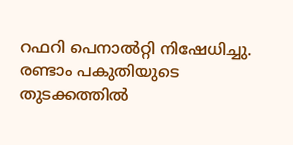റഫറി പെനാല്‍റ്റി നിഷേധിച്ചു.
രണ്ടാം പകുതിയുടെ തുടക്കത്തില്‍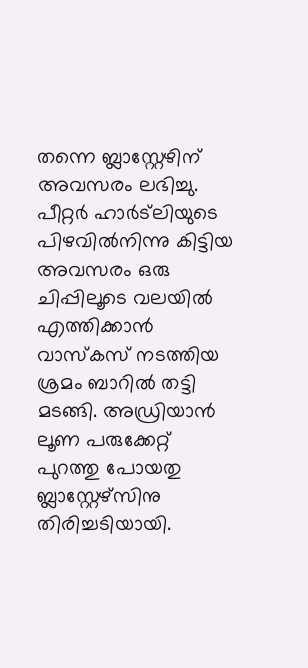തന്നെ ബ്ലാസ്റ്റേഴിന് അവസരം ലഭിച്ചു. പീറ്റര്‍ ഹാര്‍ട്ലിയുടെ പിഴവില്‍നിന്നു കിട്ടിയ അവസരം ഒരു ചിപ്പിലൂടെ വലയില്‍ എത്തിക്കാന്‍ വാസ്‌കസ് നടത്തിയ ശ്രമം ബാറില്‍ തട്ടി മടങ്ങി. അഡ്രിയാന്‍ ലൂണ പരുക്കേറ്റ് പുറത്തു പോയതു ബ്ലാസ്റ്റേഴ്‌സിനു തിരിച്ചടിയായി.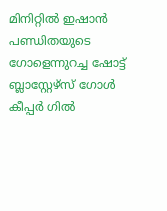മിനിറ്റില്‍ ഇഷാന്‍ പണ്ഡിതയുടെ ഗോളെന്നുറച്ച ഷോട്ട് ബ്ലാസ്റ്റേഴ്‌സ് ഗോള്‍ കീപ്പര്‍ ഗില്‍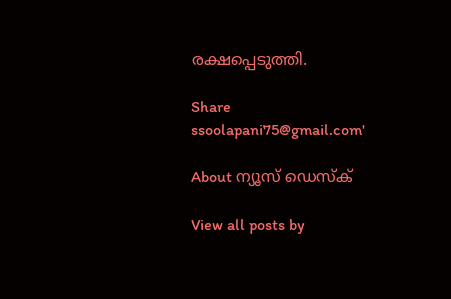രക്ഷപ്പെടുത്തി.

Share
ssoolapani75@gmail.com'

About ന്യൂസ് ഡെസ്ക്

View all posts by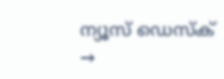ന്യൂസ് ഡെസ്ക് →